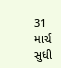31 માર્ચ સુધી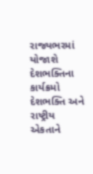રાજ્યભરમાં યોજાશે દેશભક્તિના કાર્યક્રમો
દેશભક્તિ અને રાષ્ટ્રીય એકતાને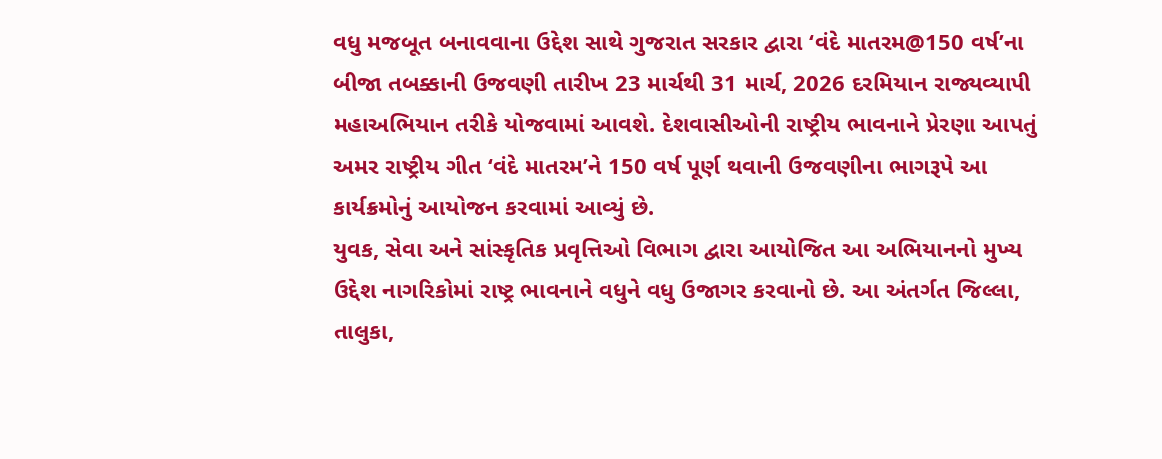વધુ મજબૂત બનાવવાના ઉદ્દેશ સાથે ગુજરાત સરકાર દ્વારા ‘વંદે માતરમ@150 વર્ષ’ના બીજા તબક્કાની ઉજવણી તારીખ 23 માર્ચથી 31 માર્ચ, 2026 દરમિયાન રાજ્યવ્યાપી મહાઅભિયાન તરીકે યોજવામાં આવશે. દેશવાસીઓની રાષ્ટ્રીય ભાવનાને પ્રેરણા આપતું અમર રાષ્ટ્રીય ગીત ‘વંદે માતરમ’ને 150 વર્ષ પૂર્ણ થવાની ઉજવણીના ભાગરૂપે આ કાર્યક્રમોનું આયોજન કરવામાં આવ્યું છે.
યુવક, સેવા અને સાંસ્કૃતિક પ્રવૃત્તિઓ વિભાગ દ્વારા આયોજિત આ અભિયાનનો મુખ્ય ઉદ્દેશ નાગરિકોમાં રાષ્ટ્ર ભાવનાને વધુને વધુ ઉજાગર કરવાનો છે. આ અંતર્ગત જિલ્લા, તાલુકા,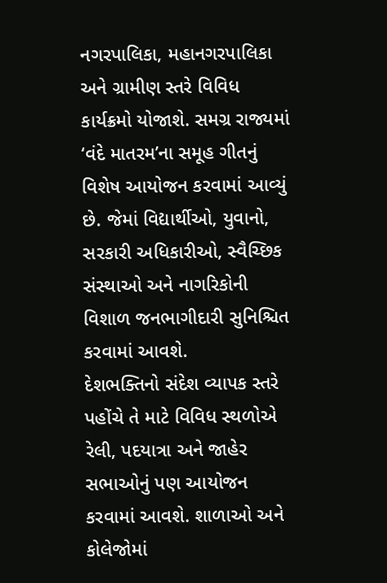નગરપાલિકા, મહાનગરપાલિકા અને ગ્રામીણ સ્તરે વિવિધ કાર્યક્રમો યોજાશે. સમગ્ર રાજ્યમાં ‘વંદે માતરમ’ના સમૂહ ગીતનું વિશેષ આયોજન કરવામાં આવ્યું છે. જેમાં વિદ્યાર્થીઓ, યુવાનો, સરકારી અધિકારીઓ, સ્વૈચ્છિક સંસ્થાઓ અને નાગરિકોની વિશાળ જનભાગીદારી સુનિશ્ચિત કરવામાં આવશે.
દેશભક્તિનો સંદેશ વ્યાપક સ્તરે પહોંચે તે માટે વિવિધ સ્થળોએ રેલી, પદયાત્રા અને જાહેર સભાઓનું પણ આયોજન કરવામાં આવશે. શાળાઓ અને કોલેજોમાં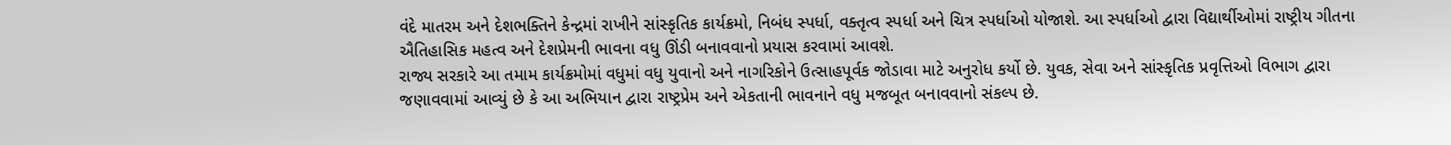વંદે માતરમ અને દેશભક્તિને કેન્દ્રમાં રાખીને સાંસ્કૃતિક કાર્યક્રમો, નિબંધ સ્પર્ધા, વક્તૃત્વ સ્પર્ધા અને ચિત્ર સ્પર્ધાઓ યોજાશે. આ સ્પર્ધાઓ દ્વારા વિદ્યાર્થીઓમાં રાષ્ટ્રીય ગીતના ઐતિહાસિક મહત્વ અને દેશપ્રેમની ભાવના વધુ ઊંડી બનાવવાનો પ્રયાસ કરવામાં આવશે.
રાજ્ય સરકારે આ તમામ કાર્યક્રમોમાં વધુમાં વધુ યુવાનો અને નાગરિકોને ઉત્સાહપૂર્વક જોડાવા માટે અનુરોધ કર્યો છે. યુવક, સેવા અને સાંસ્કૃતિક પ્રવૃત્તિઓ વિભાગ દ્વારા જણાવવામાં આવ્યું છે કે આ અભિયાન દ્વારા રાષ્ટ્રપ્રેમ અને એકતાની ભાવનાને વધુ મજબૂત બનાવવાનો સંકલ્પ છે.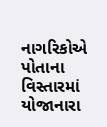નાગરિકોએ પોતાના વિસ્તારમાં યોજાનારા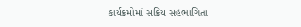કાર્યક્રમોમાં સક્રિય સહભાગિતા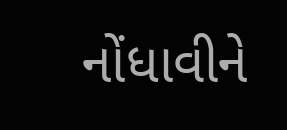નોંધાવીને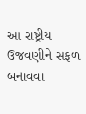આ રાષ્ટ્રીય ઉજવણીને સફળ બનાવવા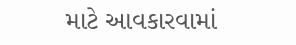માટે આવકારવામાં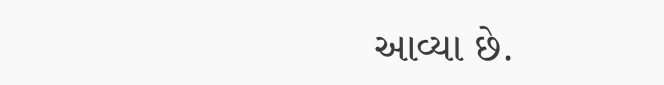આવ્યા છે.